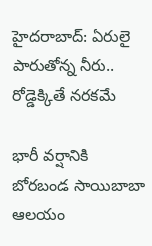హైదరాబాద్‌: ఏరులై పారుతోన్న నీరు.. రోడ్డెక్కితే నరకమే

భారీ వర్షానికి బోరబండ సాయిబాబా ఆలయం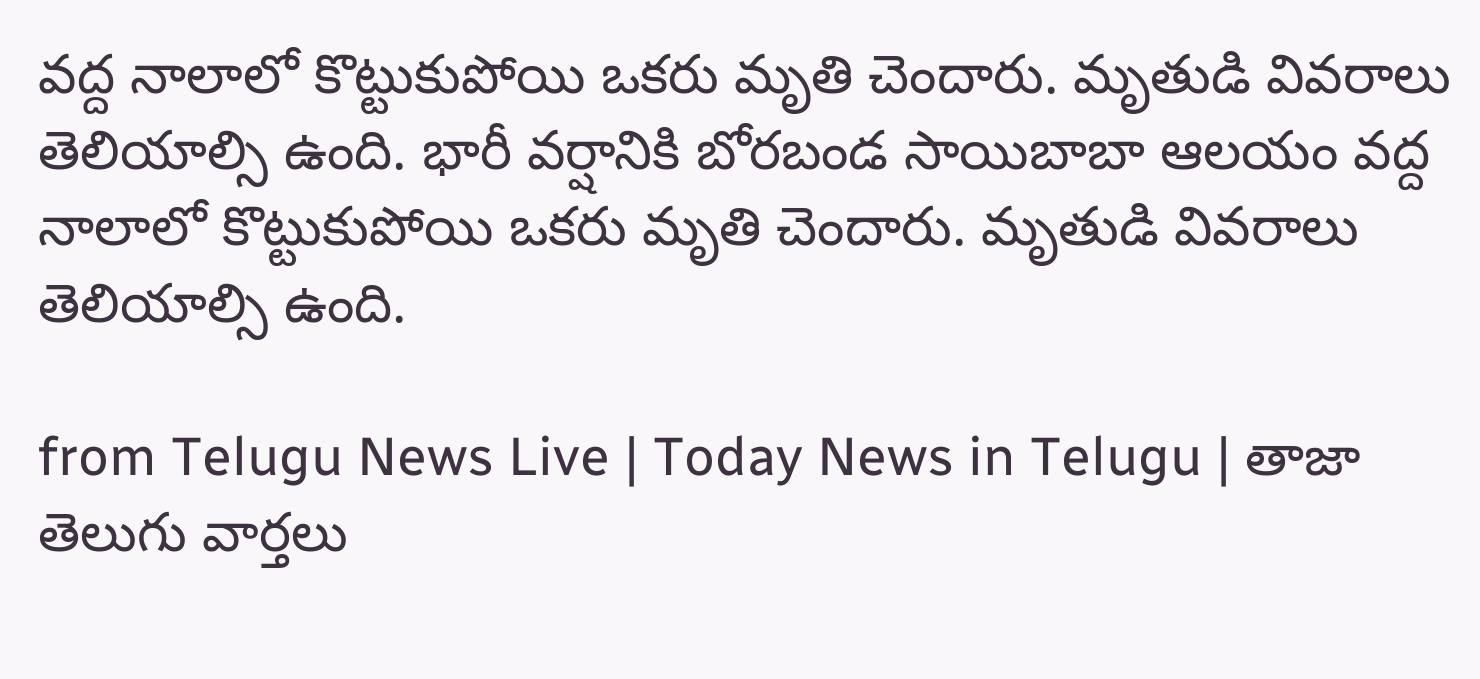వద్ద నాలాలో కొట్టుకుపోయి ఒకరు మృతి చెందారు. మృతుడి వివరాలు తెలియాల్సి ఉంది. భారీ వర్షానికి బోరబండ సాయిబాబా ఆలయం వద్ద నాలాలో కొట్టుకుపోయి ఒకరు మృతి చెందారు. మృతుడి వివరాలు తెలియాల్సి ఉంది.

from Telugu News Live | Today News in Telugu | తాజా తెలుగు వార్తలు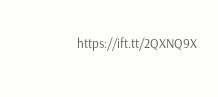https://ift.tt/2QXNQ9X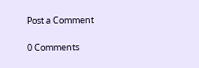Post a Comment

0 Comments